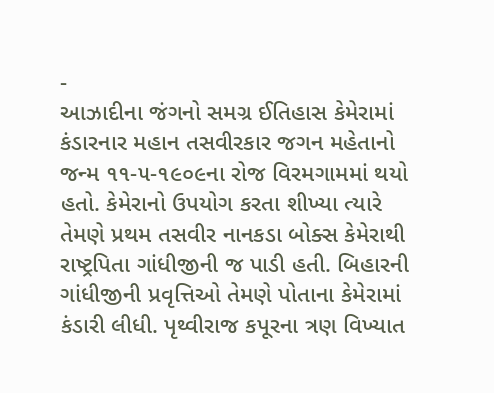-
આઝાદીના જંગનો સમગ્ર ઈતિહાસ કેમેરામાં કંડારનાર મહાન તસવીરકાર જગન મહેતાનો જન્મ ૧૧-૫-૧૯૦૯ના રોજ વિરમગામમાં થયો હતો. કેમેરાનો ઉપયોગ કરતા શીખ્યા ત્યારે તેમણે પ્રથમ તસવીર નાનકડા બોક્સ કેમેરાથી રાષ્ટ્રપિતા ગાંધીજીની જ પાડી હતી. બિહારની ગાંધીજીની પ્રવૃત્તિઓ તેમણે પોતાના કેમેરામાં કંડારી લીધી. પૃથ્વીરાજ કપૂરના ત્રણ વિખ્યાત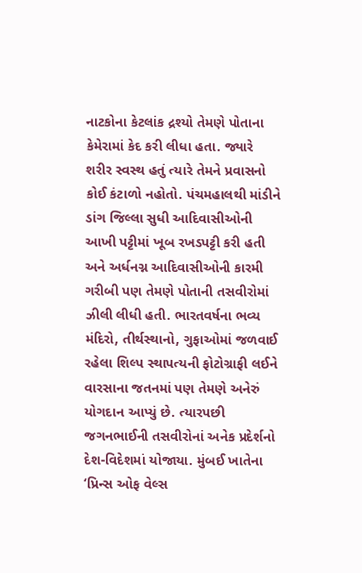નાટકોના કેટલાંક દ્રશ્યો તેમણે પોતાના કેમેરામાં કેદ કરી લીધા હતા. જ્યારે શરીર સ્વસ્થ હતું ત્યારે તેમને પ્રવાસનો કોઈ કંટાળો નહોતો. પંચમહાલથી માંડીને ડાંગ જિલ્લા સુધી આદિવાસીઓની આખી પટ્ટીમાં ખૂબ રખડપટ્ટી કરી હતી અને અર્ધનગ્ન આદિવાસીઓની કારમી ગરીબી પણ તેમણે પોતાની તસવીરોમાં ઝીલી લીધી હતી. ભારતવર્ષના ભવ્ય મંદિરો, તીર્થસ્થાનો, ગુફાઓમાં જળવાઈ રહેલા શિલ્પ સ્થાપત્યની ફોટોગ્રાફી લઈને વારસાના જતનમાં પણ તેમણે અનેરું યોગદાન આપ્યું છે. ત્યારપછી જગનભાઈની તસવીરોનાં અનેક પ્રદેર્શનો દેશ-વિદેશમાં યોજાયા. મુંબઈ ખાતેના ‘પ્રિન્સ ઓફ વેલ્સ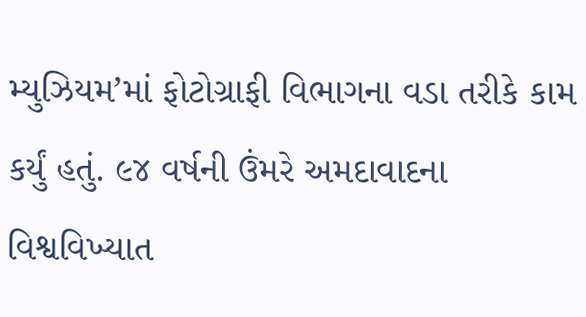મ્યુઝિયમ’માં ફોટોગ્રાફી વિભાગના વડા તરીકે કામ કર્યું હતું. ૯૪ વર્ષની ઉંમરે અમદાવાદના વિશ્વવિખ્યાત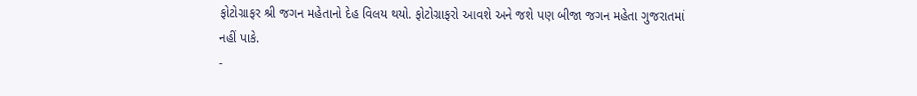ફોટોગ્રાફર શ્રી જગન મહેતાનો દેહ વિલય થયો. ફોટોગ્રાફરો આવશે અને જશે પણ બીજા જગન મહેતા ગુજરાતમાં નહીં પાકે.
-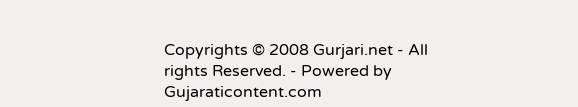Copyrights © 2008 Gurjari.net - All rights Reserved. - Powered by
Gujaraticontent.com